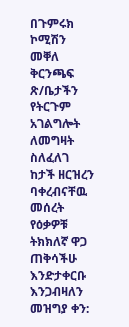በጉምሩክ ኮሚሽን መቐለ ቅርንጫፍ ጽ/ቤታችን የትርጉም አገልግሎት ለመግዛት ስለፈለገ ከታች ዘርዝረን ባቀረብናቸዉ መሰረት የዕቃዎቹ ትክክለኛ ዋጋ ጠቅሳችሁ እንድታቀርቡ እንጋብዛለን
መዝግያ ቀን: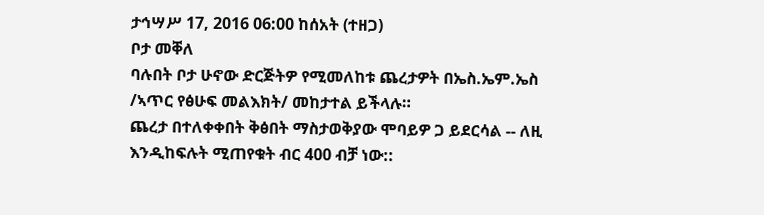ታኅሣሥ 17, 2016 06:00 ከሰአት (ተዘጋ)
ቦታ መቐለ
ባሉበት ቦታ ሁኖው ድርጅትዎ የሚመለከቱ ጨረታዎት በኤስ.ኤም.ኤስ /ኣጥር የፅሁፍ መልእክት/ መከታተል ይችላሉ።
ጨረታ በተለቀቀበት ቅፅበት ማስታወቅያው ሞባይዎ ጋ ይደርሳል -- ለዚ እንዲከፍሉት ሚጠየቁት ብር 400 ብቻ ነው::